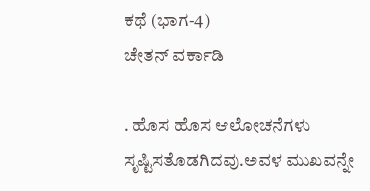ಕಥೆ (ಭಾಗ-4)
ಚೇತನ್ ವರ್ಕಾಡಿ

. ಹೊಸ ಹೊಸ ಆಲೋಚನೆಗಳು ಸೃಷ್ಟಿಸತೊಡಗಿದವು.ಅವಳ ಮುಖವನ್ನೇ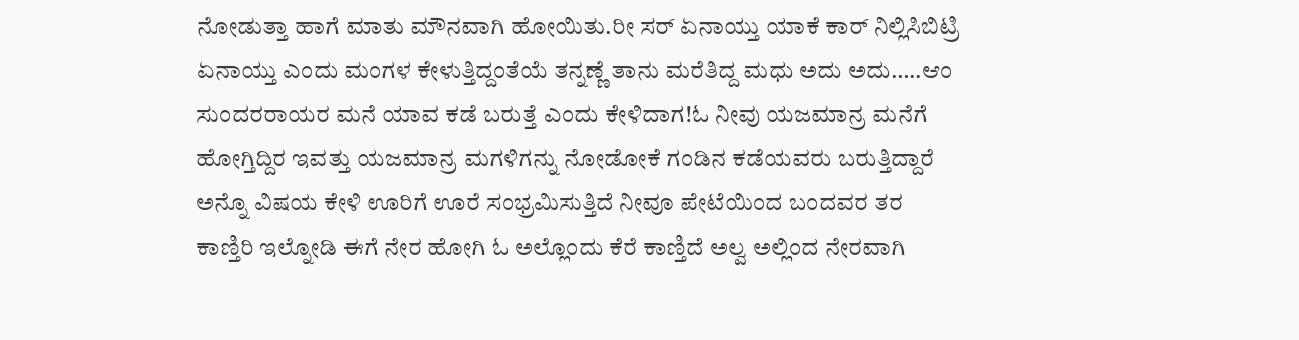ನೋಡುತ್ತಾ ಹಾಗೆ ಮಾತು ಮೌನವಾಗಿ ಹೋಯಿತು.ರೀ ಸರ್ ಏನಾಯ್ತು ಯಾಕೆ ಕಾರ್ ನಿಲ್ಲಿಸಿಬಿಟ್ರಿ ಏನಾಯ್ತು ಎಂದು ಮಂಗಳ ಕೇಳುತ್ತಿದ್ದಂತೆಯೆ ತನ್ನಣ್ಣೆ ತಾನು ಮರೆತಿದ್ದ ಮಧು ಅದು ಅದು…..ಆಂ ಸುಂದರರಾಯರ ಮನೆ ಯಾವ ಕಡೆ ಬರುತ್ತೆ ಎಂದು ಕೇಳಿದಾಗ!ಓ ನೀವು ಯಜಮಾನ್ರ ಮನೆಗೆ ಹೋಗ್ತಿದ್ದಿರ ಇವತ್ತು ಯಜಮಾನ್ರ ಮಗಳಿಗನ್ನು ನೋಡೋಕೆ ಗಂಡಿನ ಕಡೆಯವರು ಬರುತ್ತಿದ್ದಾರೆ ಅನ್ನೊ ವಿಷಯ ಕೇಳಿ ಊರಿಗೆ ಊರೆ ಸಂಭ್ರಮಿಸುತ್ತಿದೆ ನೀವೂ ಪೇಟೆಯಿಂದ ಬಂದವರ ತರ ಕಾಣ್ತಿರಿ ಇಲ್ನೋಡಿ ಈಗೆ ನೇರ ಹೋಗಿ ಓ ಅಲ್ಲೊಂದು ಕೆರೆ ಕಾಣ್ತಿದೆ ಅಲ್ವ ಅಲ್ಲಿಂದ ನೇರವಾಗಿ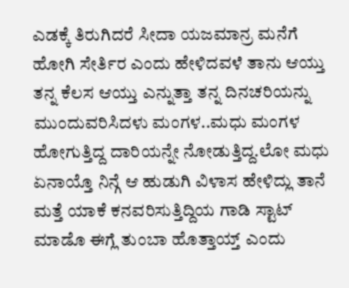ಎಡಕ್ಕೆ ತಿರುಗಿದರೆ ಸೀದಾ ಯಜಮಾನ್ರ ಮನೆಗೆ ಹೋಗಿ ಸೇರ್ತಿರ ಎಂದು ಹೇಳಿದವಳೆ ತಾನು ಆಯ್ತು ತನ್ನ ಕೆಲಸ ಆಯ್ತು ಎನ್ನುತ್ತಾ ತನ್ನ ದಿನಚರಿಯನ್ನು ಮುಂದುವರಿಸಿದಳು ಮಂಗಳ..ಮಧು ಮಂಗಳ ಹೋಗುತ್ತಿದ್ದ ದಾರಿಯನ್ನೇ ನೋಡುತ್ತಿದ್ದ.ಲೋ ಮಧು ಏನಾಯ್ತೊ ನಿನ್ಗೆ ಆ ಹುಡುಗಿ ವಿಳಾಸ ಹೇಳಿದ್ಲು ತಾನೆ ಮತ್ತೆ ಯಾಕೆ ಕನವರಿಸುತ್ತಿದ್ದಿಯ ಗಾಡಿ ಸ್ಟಾಟ್ ಮಾಡೊ ಈಗ್ಲೆ ತುಂಬಾ ಹೊತ್ತಾಯ್ತ್ ಎಂದು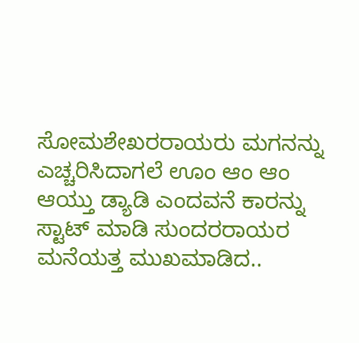ಸೋಮಶೇಖರರಾಯರು ಮಗನನ್ನು ಎಚ್ಚರಿಸಿದಾಗಲೆ ಊಂ ಆಂ ಆಂ ಆಯ್ತು ಡ್ಯಾಡಿ ಎಂದವನೆ ಕಾರನ್ನು ಸ್ಟಾಟ್ ಮಾಡಿ ಸುಂದರರಾಯರ ಮನೆಯತ್ತ ಮುಖಮಾಡಿದ..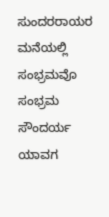ಸುಂದರರಾಯರ ಮನೆಯಲ್ಲಿ ಸಂಭ್ರಮವೊ ಸಂಭ್ರಮ ಸೌಂದರ್ಯ ಯಾವಗ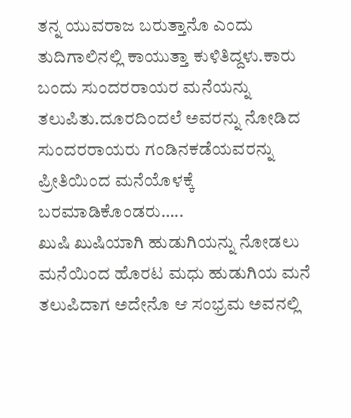ತನ್ನ ಯುವರಾಜ ಬರುತ್ತಾನೊ ಎಂದು ತುದಿಗಾಲಿನಲ್ಲಿ ಕಾಯುತ್ತಾ ಕುಳಿತಿದ್ದಳು.ಕಾರು ಬಂದು ಸುಂದರರಾಯರ ಮನೆಯನ್ನು ತಲುಪಿತು.ದೂರದಿಂದಲೆ ಅವರನ್ನು ನೋಡಿದ ಸುಂದರರಾಯರು ಗಂಡಿನಕಡೆಯವರನ್ನು ಪ್ರೀತಿಯಿಂದ ಮನೆಯೊಳಕ್ಕೆ ಬರಮಾಡಿಕೊಂಡರು…..
ಖುಷಿ ಖುಷಿಯಾಗಿ ಹುಡುಗಿಯನ್ನು ನೋಡಲು ಮನೆಯಿಂದ ಹೊರಟ ಮಧು ಹುಡುಗಿಯ ಮನೆ ತಲುಪಿದಾಗ ಅದೇನೊ ಆ ಸಂಭ್ರಮ ಅವನಲ್ಲಿ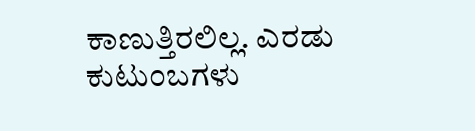ಕಾಣುತ್ತಿರಲಿಲ್ಲ. ಎರಡು ಕುಟುಂಬಗಳು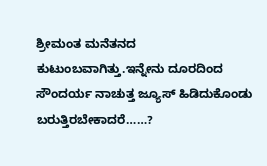ಶ್ರೀಮಂತ ಮನೆತನದ ಕುಟುಂಬವಾಗಿತ್ತು.ಇನ್ನೇನು ದೂರದಿಂದ ಸೌಂದರ್ಯ ನಾಚುತ್ತ ಜ್ಯೂಸ್ ಹಿಡಿದುಕೊಂಡು ಬರುತ್ತಿರಬೇಕಾದರೆ……?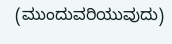(ಮುಂದುವರಿಯುವುದು)